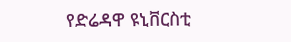የድሬዳዋ ዩኒቨርስቲ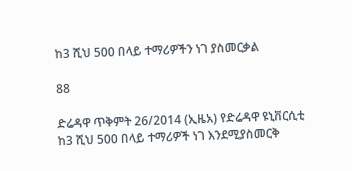ከ3 ሺህ 500 በላይ ተማሪዎችን ነገ ያስመርቃል

88

ድሬዳዋ ጥቅምት 26/2014 (ኢዜአ) የድሬዳዋ ዩኒቨርሲቲ ከ3 ሺህ 500 በላይ ተማሪዎች ነገ እንደሚያስመርቅ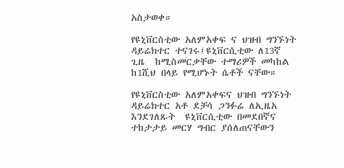አስታወቀ።

የዩኒቨርስቲው አለምአቀፍ ና ህዝብ ግንኙነት ዳይሬክተር ተናገሩ፤ዩኒቨርሲቲው ለ13ኛ ጊዜ  ከሚስመርቃቸው ተማሪዎች መካከል ከ1ሺህ በላይ የሚሆኑት ሴቶች ናቸው።

የዩኒቨርስቲው አለምአቀፍና ህዝብ ግንኙነት ዳይሬክተር አቶ ደቻሳ ጋንፉሬ ለኢዜአ  እንደገለጹት  ዩኒቨርሲቲው በመደበኛና ተከታታይ መርሃ ግብር ያሰለጠናቸውን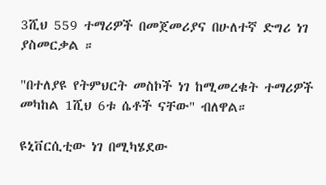3ሺህ 559 ተማሪዎች በመጀመሪያና በሁለተኛ ድግሪ ነገ ያስመርቃል ።

"በተለያዩ የትምህርት መስኮች ነገ ከሚመረቁት ተማሪዎች  መካከል 1ሺህ 6ቱ ሴቶች ናቸው" ብለዋል።

ዩኒቨርሲቲው ነገ በሚካሄደው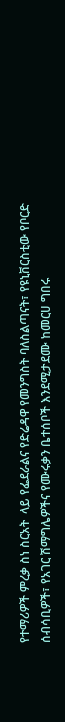የተማሪዎች ምረቃ ስነ ስርአት  ላይ የፌደራልና የድሬዳዋ የመንግስት ባለስልጣናት፣ የዩኒቨርስቲው የቦርድ ሰብሳቢዎች፣ የአገር ሽማግሌዎችና የሙሩቃን ቤተሰቦች እንደሚታደሙ ከመርሀ ግበሩ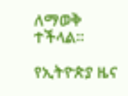ለማወቅ ተችላል።

የኢትዮጵያ ዜና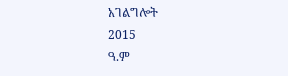አገልግሎት
2015
ዓ.ም